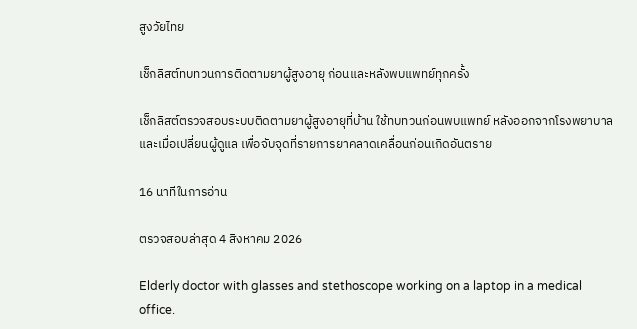สูงวัยไทย

เช็กลิสต์ทบทวนการติดตามยาผู้สูงอายุ ก่อนและหลังพบแพทย์ทุกครั้ง

เช็กลิสต์ตรวจสอบระบบติดตามยาผู้สูงอายุที่บ้าน ใช้ทบทวนก่อนพบแพทย์ หลังออกจากโรงพยาบาล และเมื่อเปลี่ยนผู้ดูแล เพื่อจับจุดที่รายการยาคลาดเคลื่อนก่อนเกิดอันตราย

16 นาทีในการอ่าน

ตรวจสอบล่าสุด 4 สิงหาคม 2026

Elderly doctor with glasses and stethoscope working on a laptop in a medical office.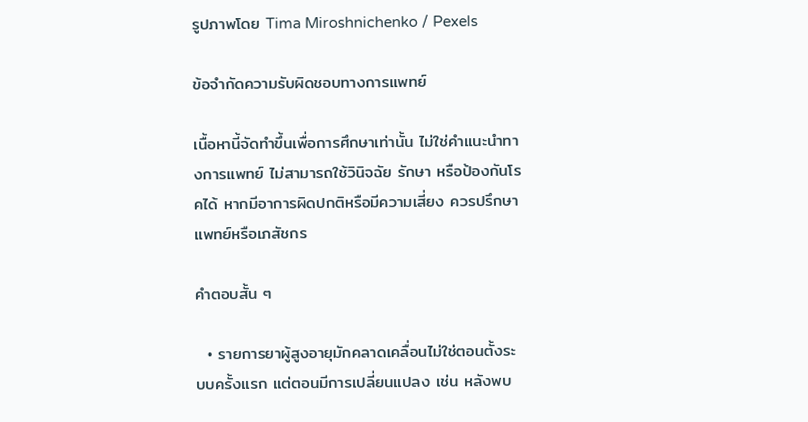รูปภาพโดย Tima Miroshnichenko / Pexels

ข้อจำกัดความรับผิดชอบทางการแพทย์

เนื้อหานี้จัดทำขึ้นเพื่อการศึกษาเท่านั้น ไม่ใช่คำแนะนำทางการแพทย์ ไม่สามารถใช้วินิจฉัย รักษา หรือป้องกันโรคได้ หากมีอาการผิดปกติหรือมีความเสี่ยง ควรปรึกษาแพทย์หรือเภสัชกร

คำตอบสั้น ๆ

  • รายการยาผู้สูงอายุมักคลาดเคลื่อนไม่ใช่ตอนตั้งระบบครั้งแรก แต่ตอนมีการเปลี่ยนแปลง เช่น หลังพบ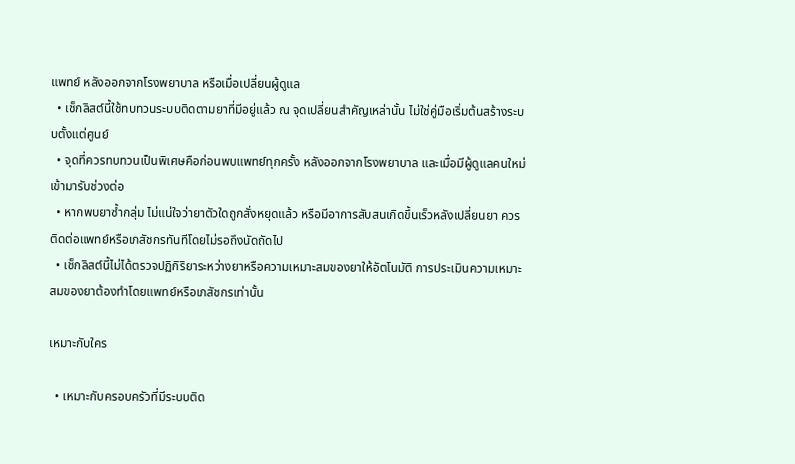แพทย์ หลังออกจากโรงพยาบาล หรือเมื่อเปลี่ยนผู้ดูแล
  • เช็กลิสต์นี้ใช้ทบทวนระบบติดตามยาที่มีอยู่แล้ว ณ จุดเปลี่ยนสำคัญเหล่านั้น ไม่ใช่คู่มือเริ่มต้นสร้างระบบตั้งแต่ศูนย์
  • จุดที่ควรทบทวนเป็นพิเศษคือก่อนพบแพทย์ทุกครั้ง หลังออกจากโรงพยาบาล และเมื่อมีผู้ดูแลคนใหม่เข้ามารับช่วงต่อ
  • หากพบยาซ้ำกลุ่ม ไม่แน่ใจว่ายาตัวใดถูกสั่งหยุดแล้ว หรือมีอาการสับสนเกิดขึ้นเร็วหลังเปลี่ยนยา ควรติดต่อแพทย์หรือเภสัชกรทันทีโดยไม่รอถึงนัดถัดไป
  • เช็กลิสต์นี้ไม่ได้ตรวจปฏิกิริยาระหว่างยาหรือความเหมาะสมของยาให้อัตโนมัติ การประเมินความเหมาะสมของยาต้องทำโดยแพทย์หรือเภสัชกรเท่านั้น

เหมาะกับใคร

  • เหมาะกับครอบครัวที่มีระบบติด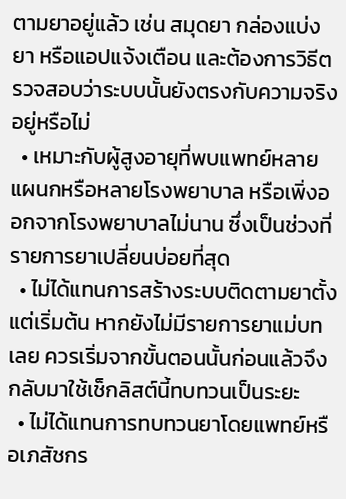ตามยาอยู่แล้ว เช่น สมุดยา กล่องแบ่งยา หรือแอปแจ้งเตือน และต้องการวิธีตรวจสอบว่าระบบนั้นยังตรงกับความจริงอยู่หรือไม่
  • เหมาะกับผู้สูงอายุที่พบแพทย์หลายแผนกหรือหลายโรงพยาบาล หรือเพิ่งออกจากโรงพยาบาลไม่นาน ซึ่งเป็นช่วงที่รายการยาเปลี่ยนบ่อยที่สุด
  • ไม่ได้แทนการสร้างระบบติดตามยาตั้งแต่เริ่มต้น หากยังไม่มีรายการยาแม่บทเลย ควรเริ่มจากขั้นตอนนั้นก่อนแล้วจึงกลับมาใช้เช็กลิสต์นี้ทบทวนเป็นระยะ
  • ไม่ได้แทนการทบทวนยาโดยแพทย์หรือเภสัชกร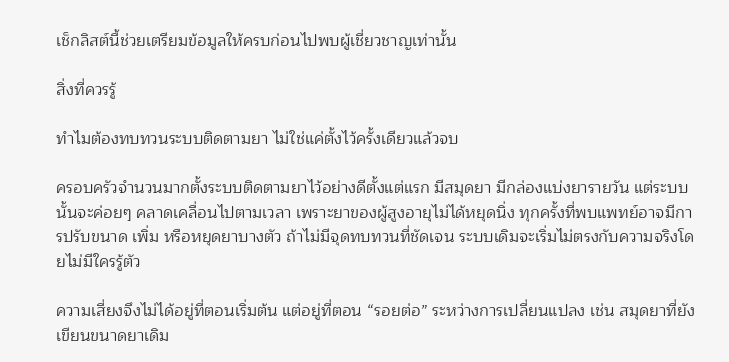เช็กลิสต์นี้ช่วยเตรียมข้อมูลให้ครบก่อนไปพบผู้เชี่ยวชาญเท่านั้น

สิ่งที่ควรรู้

ทำไมต้องทบทวนระบบติดตามยา ไม่ใช่แค่ตั้งไว้ครั้งเดียวแล้วจบ

ครอบครัวจำนวนมากตั้งระบบติดตามยาไว้อย่างดีตั้งแต่แรก มีสมุดยา มีกล่องแบ่งยารายวัน แต่ระบบนั้นจะค่อยๆ คลาดเคลื่อนไปตามเวลา เพราะยาของผู้สูงอายุไม่ได้หยุดนิ่ง ทุกครั้งที่พบแพทย์อาจมีการปรับขนาด เพิ่ม หรือหยุดยาบางตัว ถ้าไม่มีจุดทบทวนที่ชัดเจน ระบบเดิมจะเริ่มไม่ตรงกับความจริงโดยไม่มีใครรู้ตัว

ความเสี่ยงจึงไม่ได้อยู่ที่ตอนเริ่มต้น แต่อยู่ที่ตอน “รอยต่อ” ระหว่างการเปลี่ยนแปลง เช่น สมุดยาที่ยังเขียนขนาดยาเดิม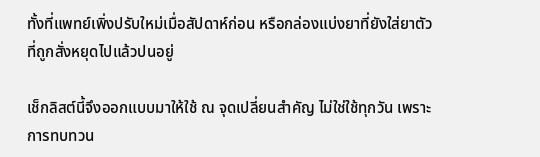ทั้งที่แพทย์เพิ่งปรับใหม่เมื่อสัปดาห์ก่อน หรือกล่องแบ่งยาที่ยังใส่ยาตัวที่ถูกสั่งหยุดไปแล้วปนอยู่

เช็กลิสต์นี้จึงออกแบบมาให้ใช้ ณ จุดเปลี่ยนสำคัญ ไม่ใช่ใช้ทุกวัน เพราะการทบทวน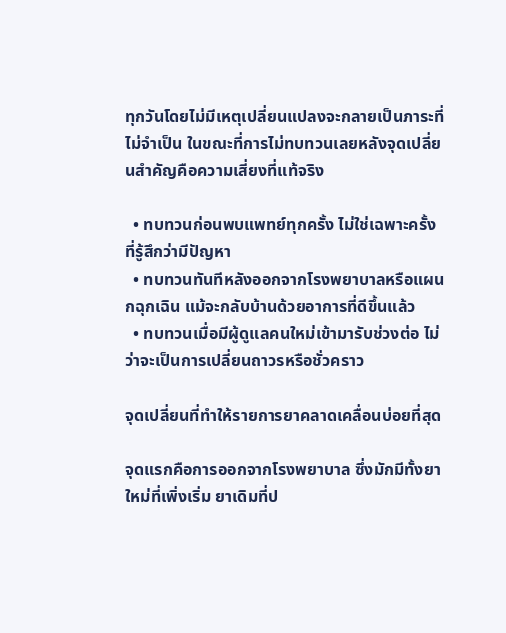ทุกวันโดยไม่มีเหตุเปลี่ยนแปลงจะกลายเป็นภาระที่ไม่จำเป็น ในขณะที่การไม่ทบทวนเลยหลังจุดเปลี่ยนสำคัญคือความเสี่ยงที่แท้จริง

  • ทบทวนก่อนพบแพทย์ทุกครั้ง ไม่ใช่เฉพาะครั้งที่รู้สึกว่ามีปัญหา
  • ทบทวนทันทีหลังออกจากโรงพยาบาลหรือแผนกฉุกเฉิน แม้จะกลับบ้านด้วยอาการที่ดีขึ้นแล้ว
  • ทบทวนเมื่อมีผู้ดูแลคนใหม่เข้ามารับช่วงต่อ ไม่ว่าจะเป็นการเปลี่ยนถาวรหรือชั่วคราว

จุดเปลี่ยนที่ทำให้รายการยาคลาดเคลื่อนบ่อยที่สุด

จุดแรกคือการออกจากโรงพยาบาล ซึ่งมักมีทั้งยาใหม่ที่เพิ่งเริ่ม ยาเดิมที่ป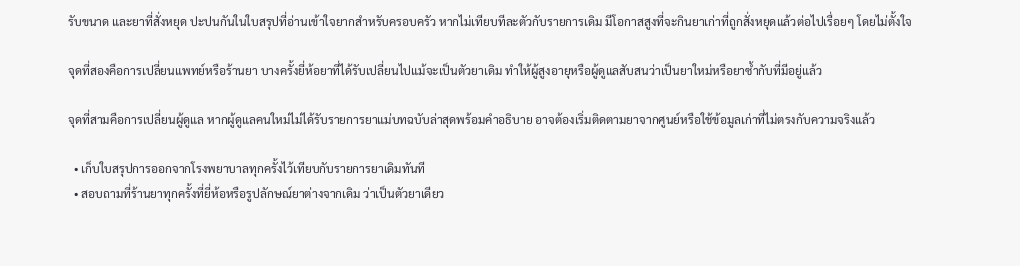รับขนาด และยาที่สั่งหยุด ปะปนกันในใบสรุปที่อ่านเข้าใจยากสำหรับครอบครัว หากไม่เทียบทีละตัวกับรายการเดิม มีโอกาสสูงที่จะกินยาเก่าที่ถูกสั่งหยุดแล้วต่อไปเรื่อยๆ โดยไม่ตั้งใจ

จุดที่สองคือการเปลี่ยนแพทย์หรือร้านยา บางครั้งยี่ห้อยาที่ได้รับเปลี่ยนไปแม้จะเป็นตัวยาเดิม ทำให้ผู้สูงอายุหรือผู้ดูแลสับสนว่าเป็นยาใหม่หรือยาซ้ำกับที่มีอยู่แล้ว

จุดที่สามคือการเปลี่ยนผู้ดูแล หากผู้ดูแลคนใหม่ไม่ได้รับรายการยาแม่บทฉบับล่าสุดพร้อมคำอธิบาย อาจต้องเริ่มติดตามยาจากศูนย์หรือใช้ข้อมูลเก่าที่ไม่ตรงกับความจริงแล้ว

  • เก็บใบสรุปการออกจากโรงพยาบาลทุกครั้งไว้เทียบกับรายการยาเดิมทันที
  • สอบถามที่ร้านยาทุกครั้งที่ยี่ห้อหรือรูปลักษณ์ยาต่างจากเดิม ว่าเป็นตัวยาเดียว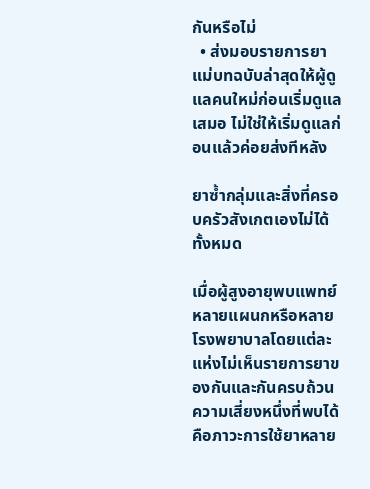กันหรือไม่
  • ส่งมอบรายการยาแม่บทฉบับล่าสุดให้ผู้ดูแลคนใหม่ก่อนเริ่มดูแลเสมอ ไม่ใช่ให้เริ่มดูแลก่อนแล้วค่อยส่งทีหลัง

ยาซ้ำกลุ่มและสิ่งที่ครอบครัวสังเกตเองไม่ได้ทั้งหมด

เมื่อผู้สูงอายุพบแพทย์หลายแผนกหรือหลายโรงพยาบาลโดยแต่ละแห่งไม่เห็นรายการยาของกันและกันครบถ้วน ความเสี่ยงหนึ่งที่พบได้คือภาวะการใช้ยาหลาย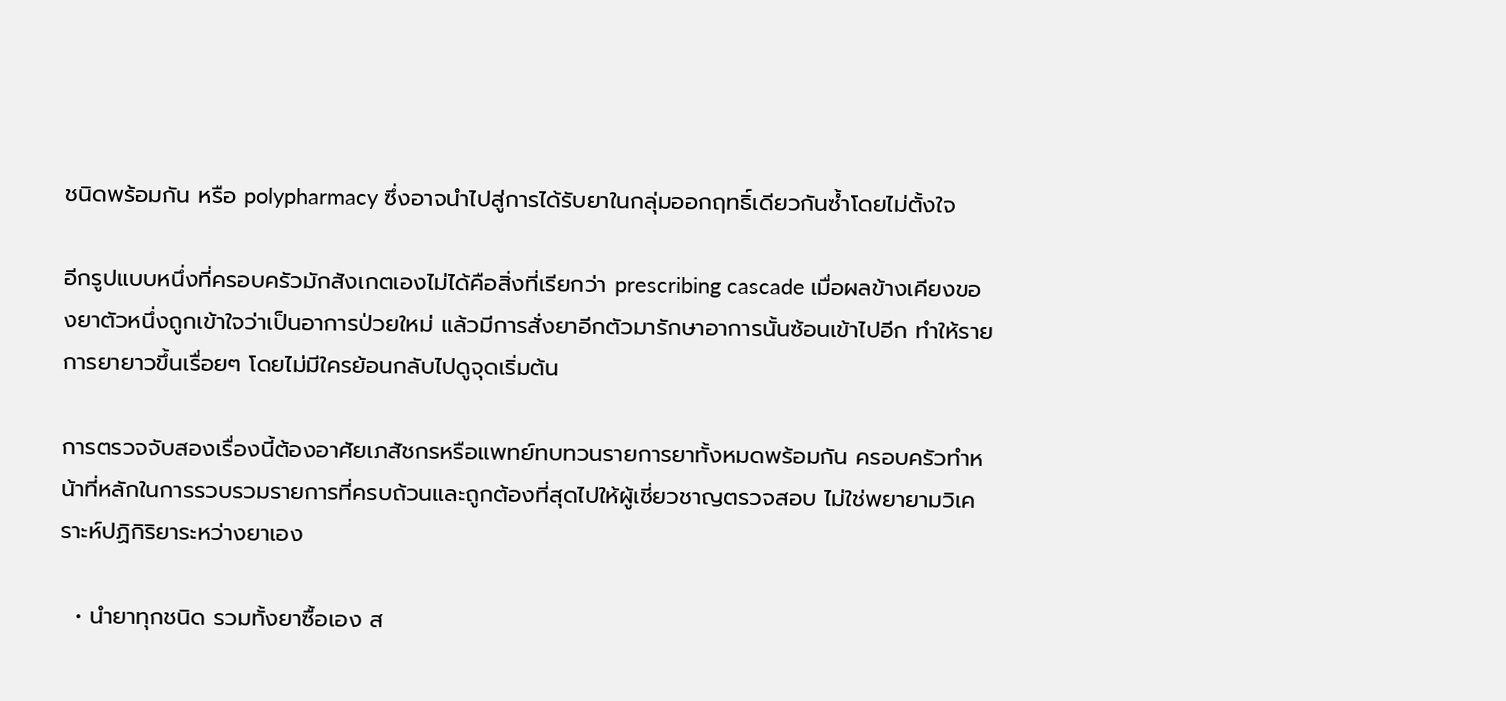ชนิดพร้อมกัน หรือ polypharmacy ซึ่งอาจนำไปสู่การได้รับยาในกลุ่มออกฤทธิ์เดียวกันซ้ำโดยไม่ตั้งใจ

อีกรูปแบบหนึ่งที่ครอบครัวมักสังเกตเองไม่ได้คือสิ่งที่เรียกว่า prescribing cascade เมื่อผลข้างเคียงของยาตัวหนึ่งถูกเข้าใจว่าเป็นอาการป่วยใหม่ แล้วมีการสั่งยาอีกตัวมารักษาอาการนั้นซ้อนเข้าไปอีก ทำให้รายการยายาวขึ้นเรื่อยๆ โดยไม่มีใครย้อนกลับไปดูจุดเริ่มต้น

การตรวจจับสองเรื่องนี้ต้องอาศัยเภสัชกรหรือแพทย์ทบทวนรายการยาทั้งหมดพร้อมกัน ครอบครัวทำหน้าที่หลักในการรวบรวมรายการที่ครบถ้วนและถูกต้องที่สุดไปให้ผู้เชี่ยวชาญตรวจสอบ ไม่ใช่พยายามวิเคราะห์ปฏิกิริยาระหว่างยาเอง

  • นำยาทุกชนิด รวมทั้งยาซื้อเอง ส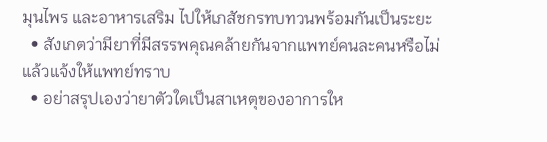มุนไพร และอาหารเสริม ไปให้เภสัชกรทบทวนพร้อมกันเป็นระยะ
  • สังเกตว่ามียาที่มีสรรพคุณคล้ายกันจากแพทย์คนละคนหรือไม่ แล้วแจ้งให้แพทย์ทราบ
  • อย่าสรุปเองว่ายาตัวใดเป็นสาเหตุของอาการให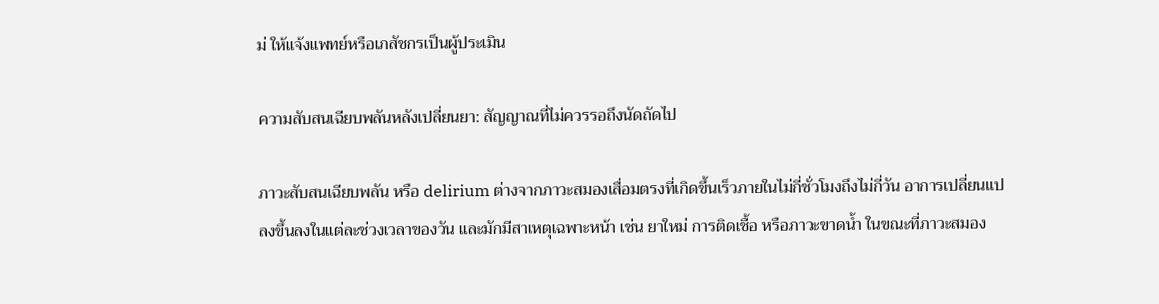ม่ ให้แจ้งแพทย์หรือเภสัชกรเป็นผู้ประเมิน

ความสับสนเฉียบพลันหลังเปลี่ยนยา: สัญญาณที่ไม่ควรรอถึงนัดถัดไป

ภาวะสับสนเฉียบพลัน หรือ delirium ต่างจากภาวะสมองเสื่อมตรงที่เกิดขึ้นเร็วภายในไม่กี่ชั่วโมงถึงไม่กี่วัน อาการเปลี่ยนแปลงขึ้นลงในแต่ละช่วงเวลาของวัน และมักมีสาเหตุเฉพาะหน้า เช่น ยาใหม่ การติดเชื้อ หรือภาวะขาดน้ำ ในขณะที่ภาวะสมอง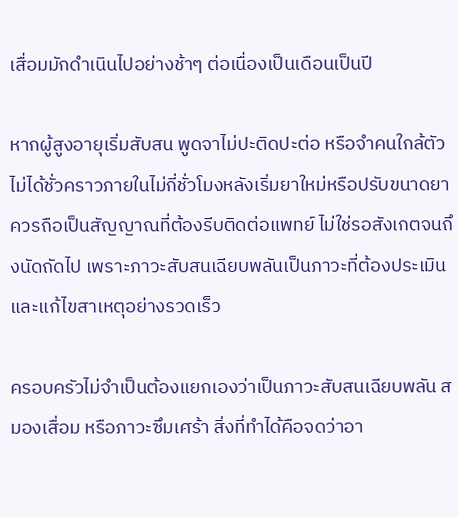เสื่อมมักดำเนินไปอย่างช้าๆ ต่อเนื่องเป็นเดือนเป็นปี

หากผู้สูงอายุเริ่มสับสน พูดจาไม่ปะติดปะต่อ หรือจำคนใกล้ตัวไม่ได้ชั่วคราวภายในไม่กี่ชั่วโมงหลังเริ่มยาใหม่หรือปรับขนาดยา ควรถือเป็นสัญญาณที่ต้องรีบติดต่อแพทย์ ไม่ใช่รอสังเกตจนถึงนัดถัดไป เพราะภาวะสับสนเฉียบพลันเป็นภาวะที่ต้องประเมินและแก้ไขสาเหตุอย่างรวดเร็ว

ครอบครัวไม่จำเป็นต้องแยกเองว่าเป็นภาวะสับสนเฉียบพลัน สมองเสื่อม หรือภาวะซึมเศร้า สิ่งที่ทำได้คือจดว่าอา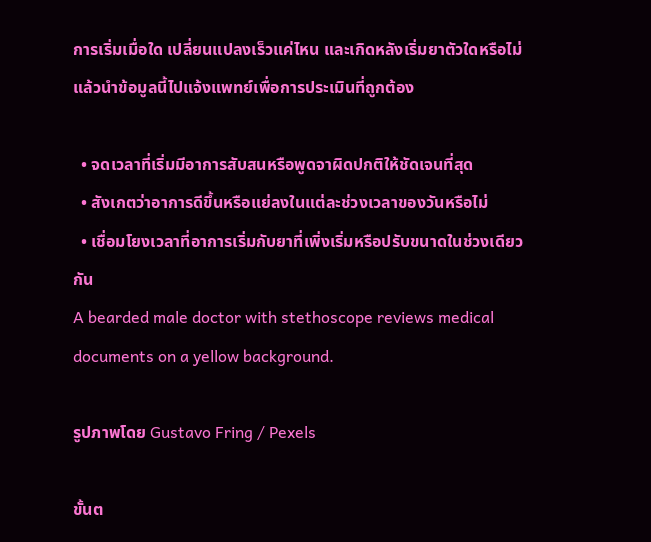การเริ่มเมื่อใด เปลี่ยนแปลงเร็วแค่ไหน และเกิดหลังเริ่มยาตัวใดหรือไม่ แล้วนำข้อมูลนี้ไปแจ้งแพทย์เพื่อการประเมินที่ถูกต้อง

  • จดเวลาที่เริ่มมีอาการสับสนหรือพูดจาผิดปกติให้ชัดเจนที่สุด
  • สังเกตว่าอาการดีขึ้นหรือแย่ลงในแต่ละช่วงเวลาของวันหรือไม่
  • เชื่อมโยงเวลาที่อาการเริ่มกับยาที่เพิ่งเริ่มหรือปรับขนาดในช่วงเดียวกัน
A bearded male doctor with stethoscope reviews medical documents on a yellow background.

รูปภาพโดย Gustavo Fring / Pexels

ขั้นต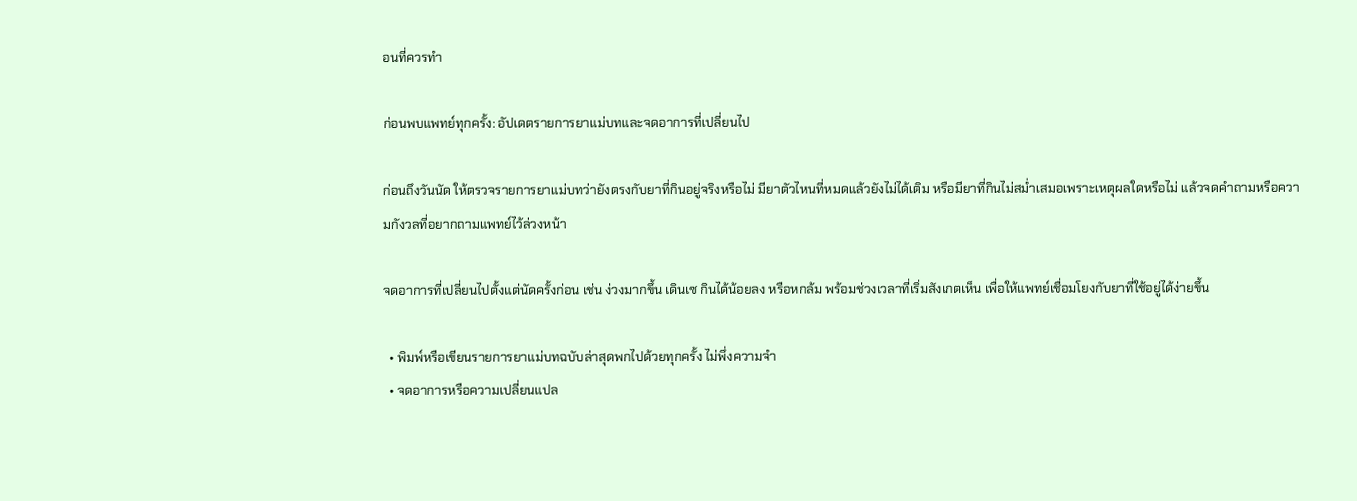อนที่ควรทำ

ก่อนพบแพทย์ทุกครั้ง: อัปเดตรายการยาแม่บทและจดอาการที่เปลี่ยนไป

ก่อนถึงวันนัด ให้ตรวจรายการยาแม่บทว่ายังตรงกับยาที่กินอยู่จริงหรือไม่ มียาตัวไหนที่หมดแล้วยังไม่ได้เติม หรือมียาที่กินไม่สม่ำเสมอเพราะเหตุผลใดหรือไม่ แล้วจดคำถามหรือความกังวลที่อยากถามแพทย์ไว้ล่วงหน้า

จดอาการที่เปลี่ยนไปตั้งแต่นัดครั้งก่อน เช่น ง่วงมากขึ้น เดินเซ กินได้น้อยลง หรือหกล้ม พร้อมช่วงเวลาที่เริ่มสังเกตเห็น เพื่อให้แพทย์เชื่อมโยงกับยาที่ใช้อยู่ได้ง่ายขึ้น

  • พิมพ์หรือเขียนรายการยาแม่บทฉบับล่าสุดพกไปด้วยทุกครั้ง ไม่พึ่งความจำ
  • จดอาการหรือความเปลี่ยนแปล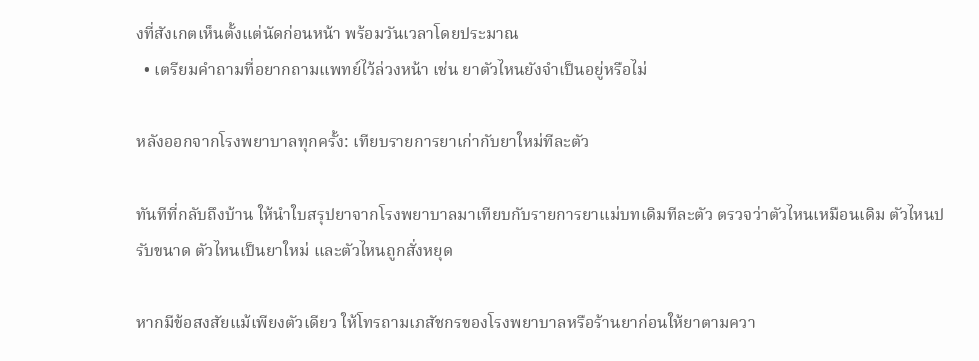งที่สังเกตเห็นตั้งแต่นัดก่อนหน้า พร้อมวันเวลาโดยประมาณ
  • เตรียมคำถามที่อยากถามแพทย์ไว้ล่วงหน้า เช่น ยาตัวไหนยังจำเป็นอยู่หรือไม่

หลังออกจากโรงพยาบาลทุกครั้ง: เทียบรายการยาเก่ากับยาใหม่ทีละตัว

ทันทีที่กลับถึงบ้าน ให้นำใบสรุปยาจากโรงพยาบาลมาเทียบกับรายการยาแม่บทเดิมทีละตัว ตรวจว่าตัวไหนเหมือนเดิม ตัวไหนปรับขนาด ตัวไหนเป็นยาใหม่ และตัวไหนถูกสั่งหยุด

หากมีข้อสงสัยแม้เพียงตัวเดียว ให้โทรถามเภสัชกรของโรงพยาบาลหรือร้านยาก่อนให้ยาตามควา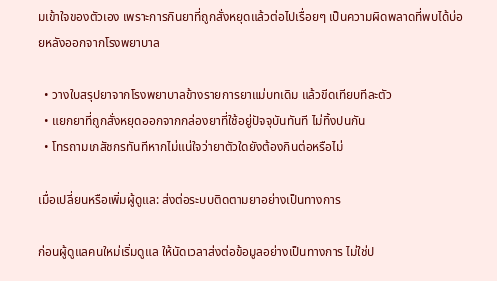มเข้าใจของตัวเอง เพราะการกินยาที่ถูกสั่งหยุดแล้วต่อไปเรื่อยๆ เป็นความผิดพลาดที่พบได้บ่อยหลังออกจากโรงพยาบาล

  • วางใบสรุปยาจากโรงพยาบาลข้างรายการยาแม่บทเดิม แล้วขีดเทียบทีละตัว
  • แยกยาที่ถูกสั่งหยุดออกจากกล่องยาที่ใช้อยู่ปัจจุบันทันที ไม่ทิ้งปนกัน
  • โทรถามเภสัชกรทันทีหากไม่แน่ใจว่ายาตัวใดยังต้องกินต่อหรือไม่

เมื่อเปลี่ยนหรือเพิ่มผู้ดูแล: ส่งต่อระบบติดตามยาอย่างเป็นทางการ

ก่อนผู้ดูแลคนใหม่เริ่มดูแล ให้นัดเวลาส่งต่อข้อมูลอย่างเป็นทางการ ไม่ใช่ป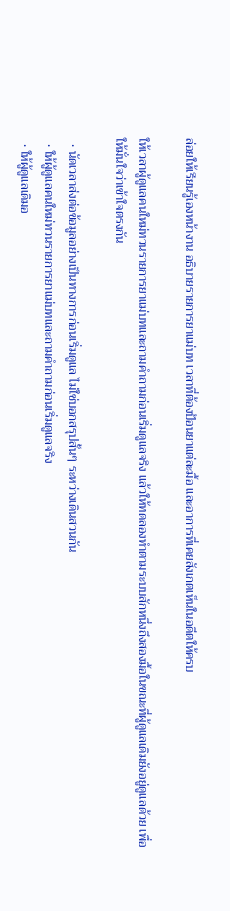ล่อยให้เรียนรู้เองหน้างาน อธิบายรายการยาแม่บท เวลาที่ต้องป้อนยาแต่ละมื้อ และอาการที่เคยสังเกตเห็นในอดีตให้ครบ

ให้เวลาผู้ดูแลคนใหม่ทวนรายการยาแม่บทและถามคำถามก่อนเริ่มดูแลจริง แล้วให้ทดลองทำตามระบบสักหนึ่งถึงสองมื้อในขณะที่ผู้ดูแลเดิมยังอยู่ดูแลด้วย เพื่อให้มั่นใจว่าเข้าใจตรงกัน

  • นัดเวลาส่งต่อข้อมูลอย่างเป็นทางการก่อนเริ่มดูแล ไม่ใช่บอกสรุปสั้นๆ ระหว่างเดินสวนกัน
  • ให้ผู้ดูแลคนใหม่ทวนรายการยาแม่บทและถามคำถามก่อนเริ่มดูแลจริง
  • ให้ผู้ดูแลเดิมอ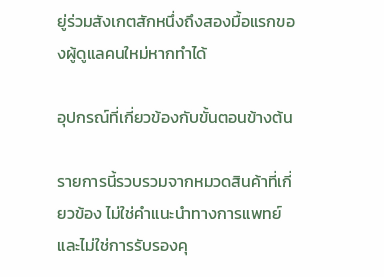ยู่ร่วมสังเกตสักหนึ่งถึงสองมื้อแรกของผู้ดูแลคนใหม่หากทำได้

อุปกรณ์ที่เกี่ยวข้องกับขั้นตอนข้างต้น

รายการนี้รวบรวมจากหมวดสินค้าที่เกี่ยวข้อง ไม่ใช่คำแนะนำทางการแพทย์และไม่ใช่การรับรองคุ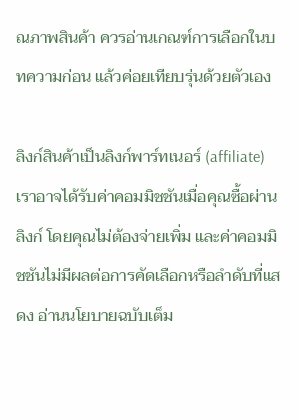ณภาพสินค้า ควรอ่านเกณฑ์การเลือกในบทความก่อน แล้วค่อยเทียบรุ่นด้วยตัวเอง

ลิงก์สินค้าเป็นลิงก์พาร์ทเนอร์ (affiliate) เราอาจได้รับค่าคอมมิชชันเมื่อคุณซื้อผ่านลิงก์ โดยคุณไม่ต้องจ่ายเพิ่ม และค่าคอมมิชชันไม่มีผลต่อการคัดเลือกหรือลำดับที่แสดง อ่านนโยบายฉบับเต็ม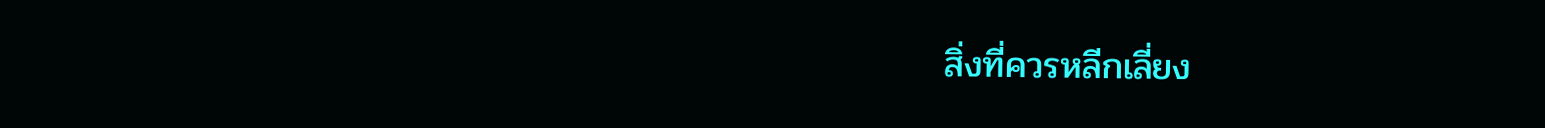สิ่งที่ควรหลีกเลี่ยง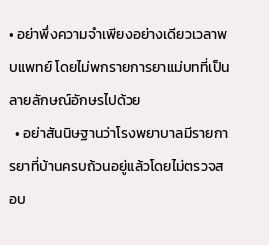• อย่าพึ่งความจำเพียงอย่างเดียวเวลาพบแพทย์ โดยไม่พกรายการยาแม่บทที่เป็นลายลักษณ์อักษรไปด้วย
  • อย่าสันนิษฐานว่าโรงพยาบาลมีรายการยาที่บ้านครบถ้วนอยู่แล้วโดยไม่ตรวจสอบ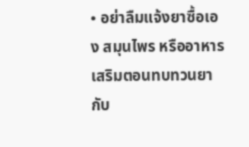• อย่าลืมแจ้งยาซื้อเอง สมุนไพร หรืออาหารเสริมตอนทบทวนยากับ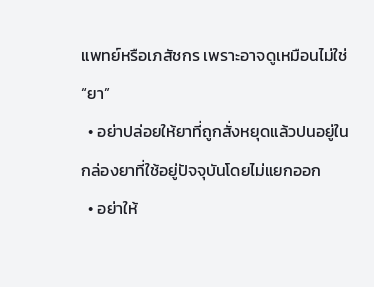แพทย์หรือเภสัชกร เพราะอาจดูเหมือนไม่ใช่ “ยา”
  • อย่าปล่อยให้ยาที่ถูกสั่งหยุดแล้วปนอยู่ในกล่องยาที่ใช้อยู่ปัจจุบันโดยไม่แยกออก
  • อย่าให้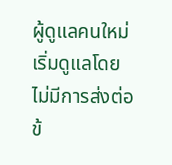ผู้ดูแลคนใหม่เริ่มดูแลโดยไม่มีการส่งต่อข้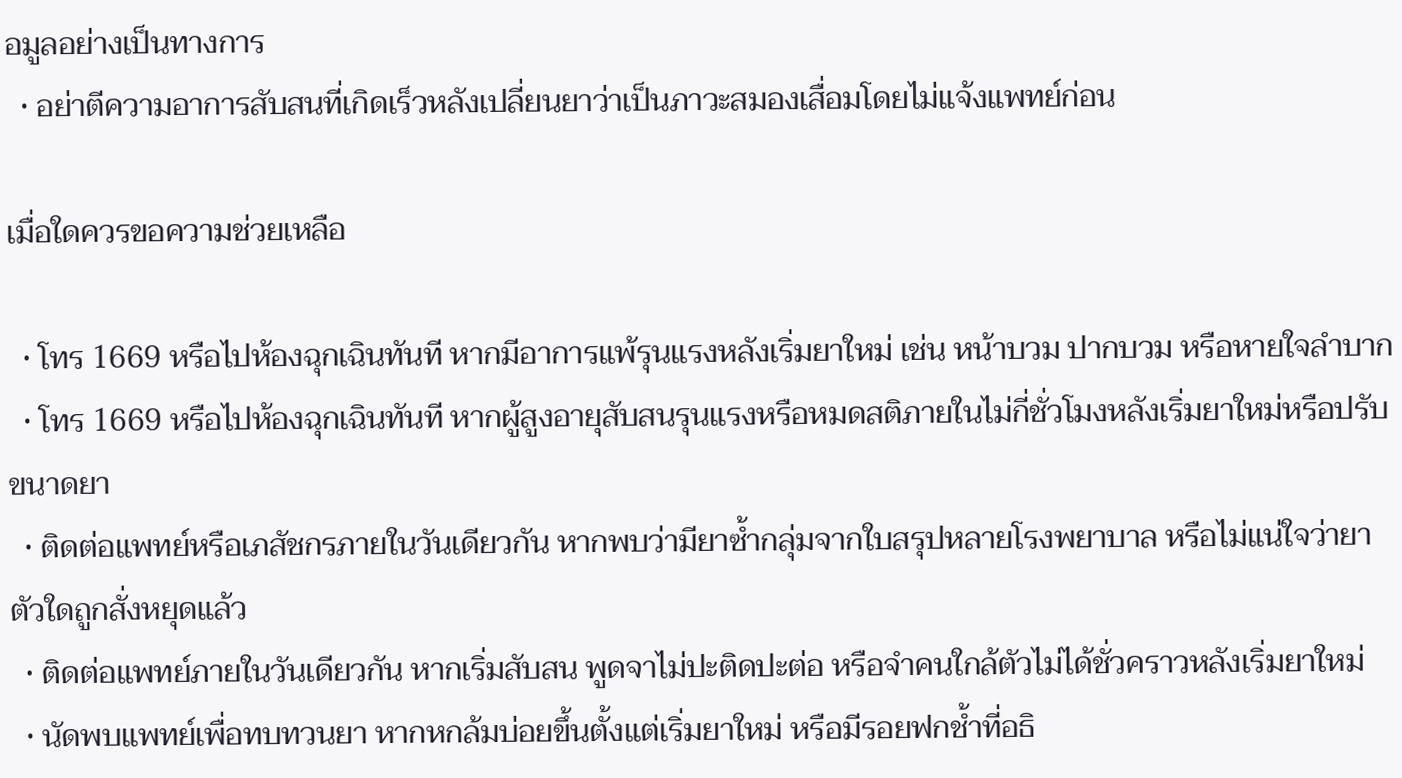อมูลอย่างเป็นทางการ
  • อย่าตีความอาการสับสนที่เกิดเร็วหลังเปลี่ยนยาว่าเป็นภาวะสมองเสื่อมโดยไม่แจ้งแพทย์ก่อน

เมื่อใดควรขอความช่วยเหลือ

  • โทร 1669 หรือไปห้องฉุกเฉินทันที หากมีอาการแพ้รุนแรงหลังเริ่มยาใหม่ เช่น หน้าบวม ปากบวม หรือหายใจลำบาก
  • โทร 1669 หรือไปห้องฉุกเฉินทันที หากผู้สูงอายุสับสนรุนแรงหรือหมดสติภายในไม่กี่ชั่วโมงหลังเริ่มยาใหม่หรือปรับขนาดยา
  • ติดต่อแพทย์หรือเภสัชกรภายในวันเดียวกัน หากพบว่ามียาซ้ำกลุ่มจากใบสรุปหลายโรงพยาบาล หรือไม่แน่ใจว่ายาตัวใดถูกสั่งหยุดแล้ว
  • ติดต่อแพทย์ภายในวันเดียวกัน หากเริ่มสับสน พูดจาไม่ปะติดปะต่อ หรือจำคนใกล้ตัวไม่ได้ชั่วคราวหลังเริ่มยาใหม่
  • นัดพบแพทย์เพื่อทบทวนยา หากหกล้มบ่อยขึ้นตั้งแต่เริ่มยาใหม่ หรือมีรอยฟกช้ำที่อธิ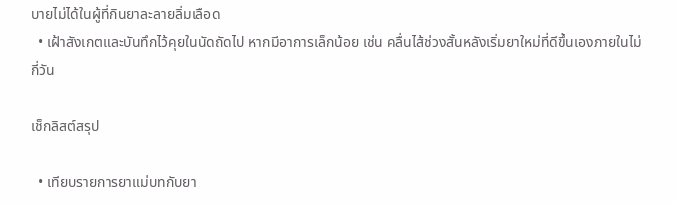บายไม่ได้ในผู้ที่กินยาละลายลิ่มเลือด
  • เฝ้าสังเกตและบันทึกไว้คุยในนัดถัดไป หากมีอาการเล็กน้อย เช่น คลื่นไส้ช่วงสั้นหลังเริ่มยาใหม่ที่ดีขึ้นเองภายในไม่กี่วัน

เช็กลิสต์สรุป

  • เทียบรายการยาแม่บทกับยา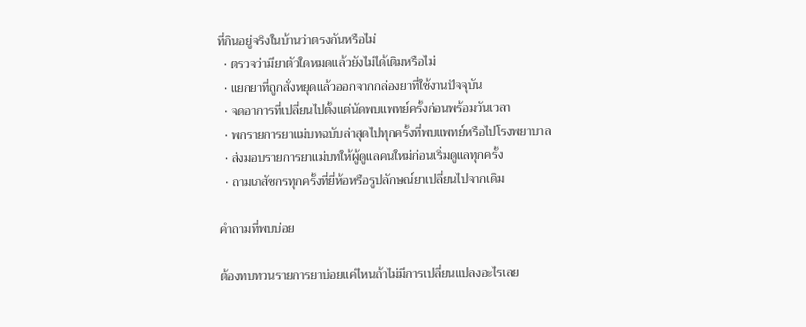ที่กินอยู่จริงในบ้านว่าตรงกันหรือไม่
  • ตรวจว่ามียาตัวใดหมดแล้วยังไม่ได้เติมหรือไม่
  • แยกยาที่ถูกสั่งหยุดแล้วออกจากกล่องยาที่ใช้งานปัจจุบัน
  • จดอาการที่เปลี่ยนไปตั้งแต่นัดพบแพทย์ครั้งก่อนพร้อมวันเวลา
  • พกรายการยาแม่บทฉบับล่าสุดไปทุกครั้งที่พบแพทย์หรือไปโรงพยาบาล
  • ส่งมอบรายการยาแม่บทให้ผู้ดูแลคนใหม่ก่อนเริ่มดูแลทุกครั้ง
  • ถามเภสัชกรทุกครั้งที่ยี่ห้อหรือรูปลักษณ์ยาเปลี่ยนไปจากเดิม

คำถามที่พบบ่อย

ต้องทบทวนรายการยาบ่อยแค่ไหนถ้าไม่มีการเปลี่ยนแปลงอะไรเลย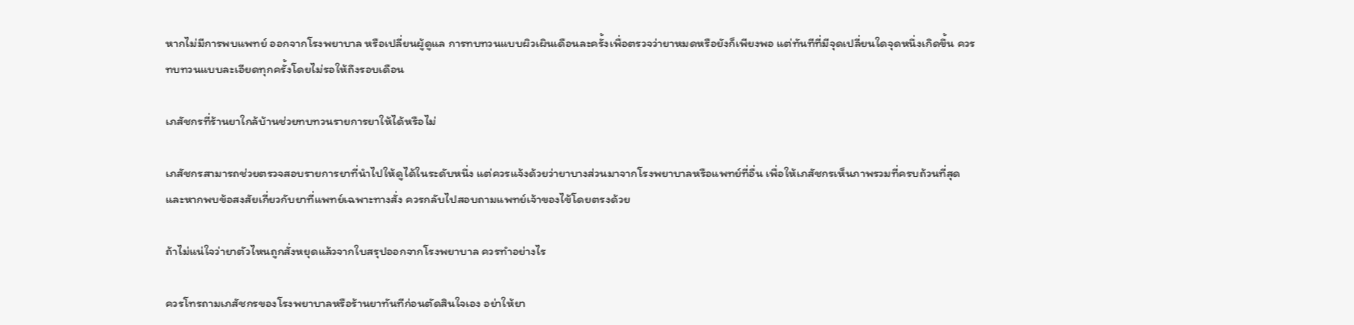หากไม่มีการพบแพทย์ ออกจากโรงพยาบาล หรือเปลี่ยนผู้ดูแล การทบทวนแบบผิวเผินเดือนละครั้งเพื่อตรวจว่ายาหมดหรือยังก็เพียงพอ แต่ทันทีที่มีจุดเปลี่ยนใดจุดหนึ่งเกิดขึ้น ควรทบทวนแบบละเอียดทุกครั้งโดยไม่รอให้ถึงรอบเดือน

เภสัชกรที่ร้านยาใกล้บ้านช่วยทบทวนรายการยาให้ได้หรือไม่

เภสัชกรสามารถช่วยตรวจสอบรายการยาที่นำไปให้ดูได้ในระดับหนึ่ง แต่ควรแจ้งด้วยว่ายาบางส่วนมาจากโรงพยาบาลหรือแพทย์ที่อื่น เพื่อให้เภสัชกรเห็นภาพรวมที่ครบถ้วนที่สุด และหากพบข้อสงสัยเกี่ยวกับยาที่แพทย์เฉพาะทางสั่ง ควรกลับไปสอบถามแพทย์เจ้าของไข้โดยตรงด้วย

ถ้าไม่แน่ใจว่ายาตัวไหนถูกสั่งหยุดแล้วจากใบสรุปออกจากโรงพยาบาล ควรทำอย่างไร

ควรโทรถามเภสัชกรของโรงพยาบาลหรือร้านยาทันทีก่อนตัดสินใจเอง อย่าให้ยา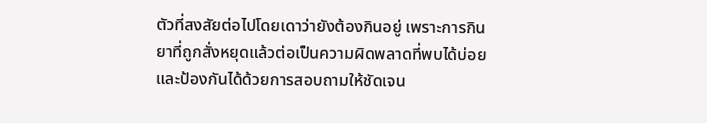ตัวที่สงสัยต่อไปโดยเดาว่ายังต้องกินอยู่ เพราะการกินยาที่ถูกสั่งหยุดแล้วต่อเป็นความผิดพลาดที่พบได้บ่อยและป้องกันได้ด้วยการสอบถามให้ชัดเจน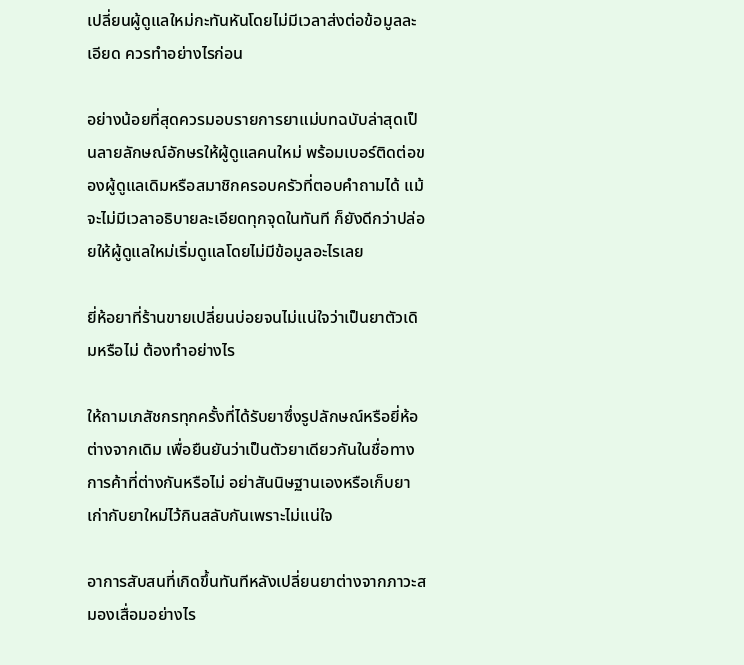เปลี่ยนผู้ดูแลใหม่กะทันหันโดยไม่มีเวลาส่งต่อข้อมูลละเอียด ควรทำอย่างไรก่อน

อย่างน้อยที่สุดควรมอบรายการยาแม่บทฉบับล่าสุดเป็นลายลักษณ์อักษรให้ผู้ดูแลคนใหม่ พร้อมเบอร์ติดต่อของผู้ดูแลเดิมหรือสมาชิกครอบครัวที่ตอบคำถามได้ แม้จะไม่มีเวลาอธิบายละเอียดทุกจุดในทันที ก็ยังดีกว่าปล่อยให้ผู้ดูแลใหม่เริ่มดูแลโดยไม่มีข้อมูลอะไรเลย

ยี่ห้อยาที่ร้านขายเปลี่ยนบ่อยจนไม่แน่ใจว่าเป็นยาตัวเดิมหรือไม่ ต้องทำอย่างไร

ให้ถามเภสัชกรทุกครั้งที่ได้รับยาซึ่งรูปลักษณ์หรือยี่ห้อต่างจากเดิม เพื่อยืนยันว่าเป็นตัวยาเดียวกันในชื่อทางการค้าที่ต่างกันหรือไม่ อย่าสันนิษฐานเองหรือเก็บยาเก่ากับยาใหม่ไว้กินสลับกันเพราะไม่แน่ใจ

อาการสับสนที่เกิดขึ้นทันทีหลังเปลี่ยนยาต่างจากภาวะสมองเสื่อมอย่างไร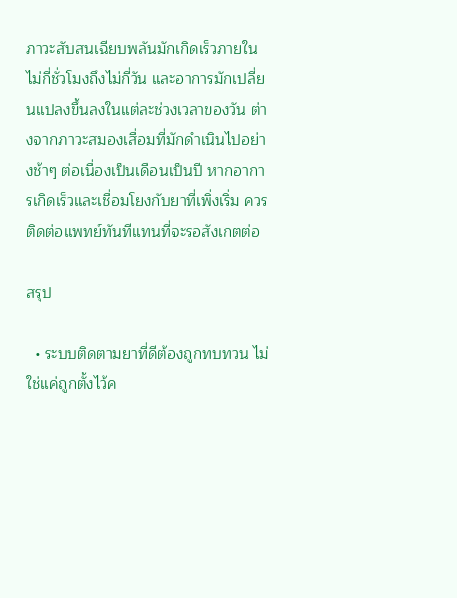ภาวะสับสนเฉียบพลันมักเกิดเร็วภายในไม่กี่ชั่วโมงถึงไม่กี่วัน และอาการมักเปลี่ยนแปลงขึ้นลงในแต่ละช่วงเวลาของวัน ต่างจากภาวะสมองเสื่อมที่มักดำเนินไปอย่างช้าๆ ต่อเนื่องเป็นเดือนเป็นปี หากอาการเกิดเร็วและเชื่อมโยงกับยาที่เพิ่งเริ่ม ควรติดต่อแพทย์ทันทีแทนที่จะรอสังเกตต่อ

สรุป

  • ระบบติดตามยาที่ดีต้องถูกทบทวน ไม่ใช่แค่ถูกตั้งไว้ค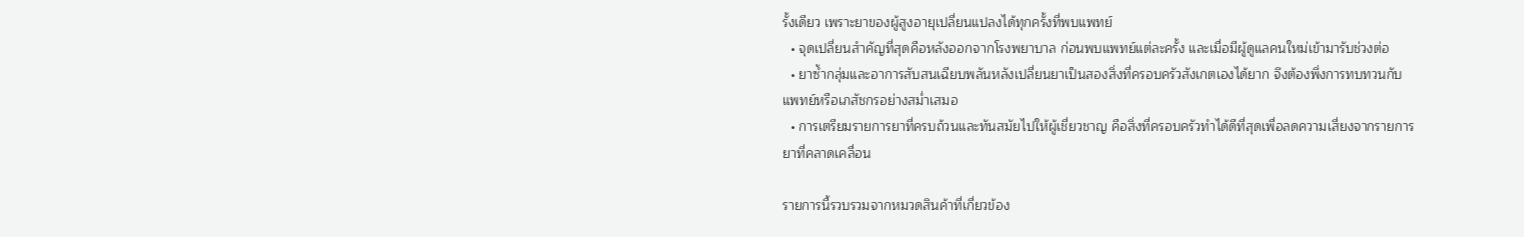รั้งเดียว เพราะยาของผู้สูงอายุเปลี่ยนแปลงได้ทุกครั้งที่พบแพทย์
  • จุดเปลี่ยนสำคัญที่สุดคือหลังออกจากโรงพยาบาล ก่อนพบแพทย์แต่ละครั้ง และเมื่อมีผู้ดูแลคนใหม่เข้ามารับช่วงต่อ
  • ยาซ้ำกลุ่มและอาการสับสนเฉียบพลันหลังเปลี่ยนยาเป็นสองสิ่งที่ครอบครัวสังเกตเองได้ยาก จึงต้องพึ่งการทบทวนกับแพทย์หรือเภสัชกรอย่างสม่ำเสมอ
  • การเตรียมรายการยาที่ครบถ้วนและทันสมัยไปให้ผู้เชี่ยวชาญ คือสิ่งที่ครอบครัวทำได้ดีที่สุดเพื่อลดความเสี่ยงจากรายการยาที่คลาดเคลื่อน

รายการนี้รวบรวมจากหมวดสินค้าที่เกี่ยวข้อง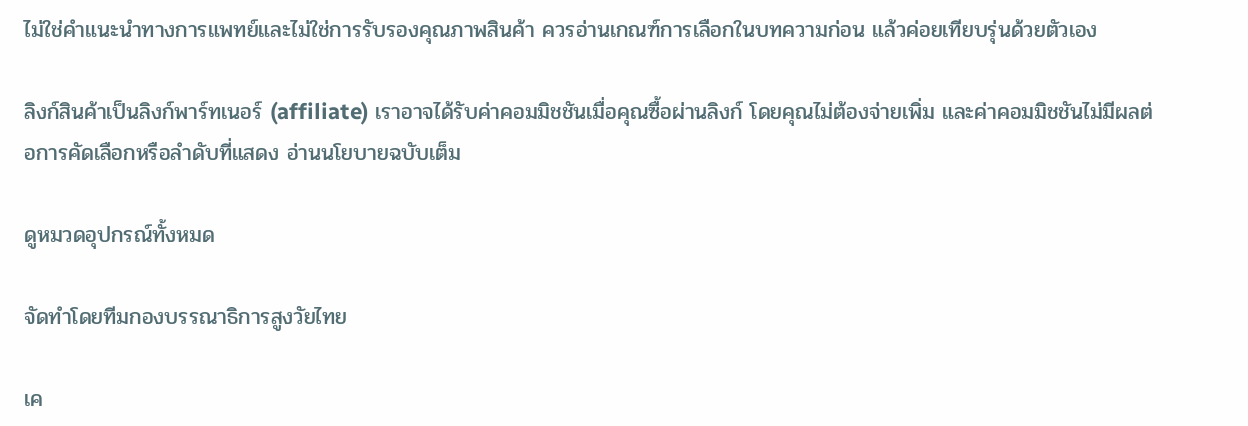ไม่ใช่คำแนะนำทางการแพทย์และไม่ใช่การรับรองคุณภาพสินค้า ควรอ่านเกณฑ์การเลือกในบทความก่อน แล้วค่อยเทียบรุ่นด้วยตัวเอง

ลิงก์สินค้าเป็นลิงก์พาร์ทเนอร์ (affiliate) เราอาจได้รับค่าคอมมิชชันเมื่อคุณซื้อผ่านลิงก์ โดยคุณไม่ต้องจ่ายเพิ่ม และค่าคอมมิชชันไม่มีผลต่อการคัดเลือกหรือลำดับที่แสดง อ่านนโยบายฉบับเต็ม

ดูหมวดอุปกรณ์ทั้งหมด

จัดทำโดยทีมกองบรรณาธิการสูงวัยไทย

เค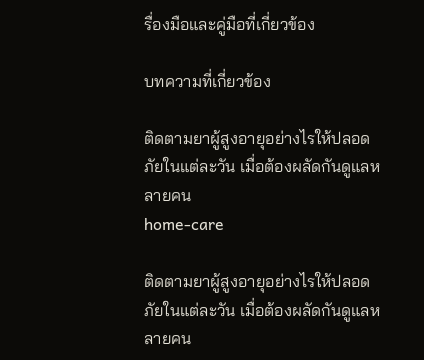รื่องมือและคู่มือที่เกี่ยวข้อง

บทความที่เกี่ยวข้อง

ติดตามยาผู้สูงอายุอย่างไรให้ปลอดภัยในแต่ละวัน เมื่อต้องผลัดกันดูแลหลายคน
home-care

ติดตามยาผู้สูงอายุอย่างไรให้ปลอดภัยในแต่ละวัน เมื่อต้องผลัดกันดูแลหลายคน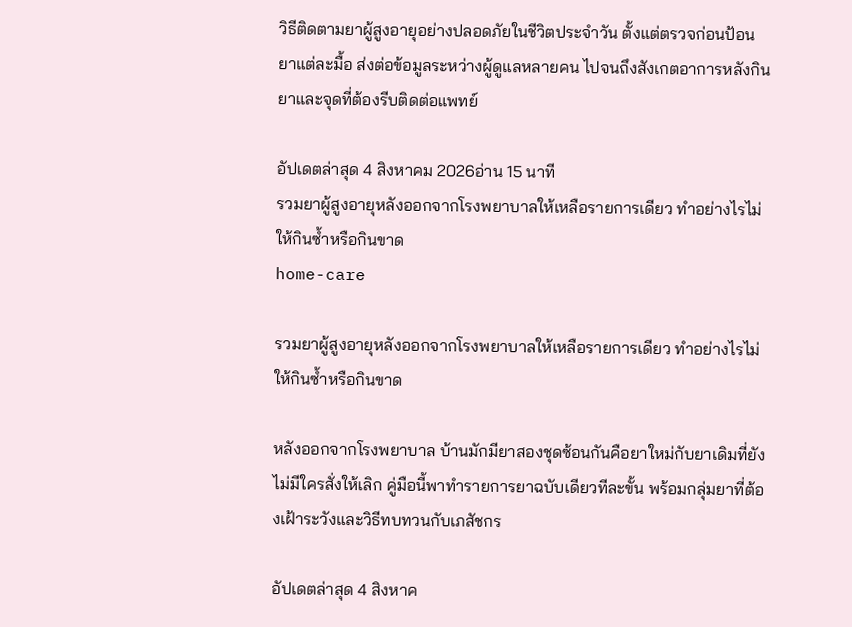วิธีติดตามยาผู้สูงอายุอย่างปลอดภัยในชีวิตประจำวัน ตั้งแต่ตรวจก่อนป้อนยาแต่ละมื้อ ส่งต่อข้อมูลระหว่างผู้ดูแลหลายคน ไปจนถึงสังเกตอาการหลังกินยาและจุดที่ต้องรีบติดต่อแพทย์

อัปเดตล่าสุด 4 สิงหาคม 2026อ่าน 15 นาที
รวมยาผู้สูงอายุหลังออกจากโรงพยาบาลให้เหลือรายการเดียว ทำอย่างไรไม่ให้กินซ้ำหรือกินขาด
home-care

รวมยาผู้สูงอายุหลังออกจากโรงพยาบาลให้เหลือรายการเดียว ทำอย่างไรไม่ให้กินซ้ำหรือกินขาด

หลังออกจากโรงพยาบาล บ้านมักมียาสองชุดซ้อนกันคือยาใหม่กับยาเดิมที่ยังไม่มีใครสั่งให้เลิก คู่มือนี้พาทำรายการยาฉบับเดียวทีละขั้น พร้อมกลุ่มยาที่ต้องเฝ้าระวังและวิธีทบทวนกับเภสัชกร

อัปเดตล่าสุด 4 สิงหาค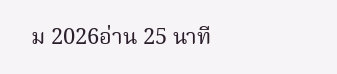ม 2026อ่าน 25 นาที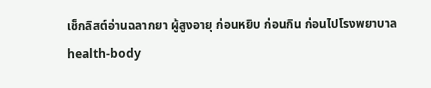เช็กลิสต์อ่านฉลากยา ผู้สูงอายุ ก่อนหยิบ ก่อนกิน ก่อนไปโรงพยาบาล
health-body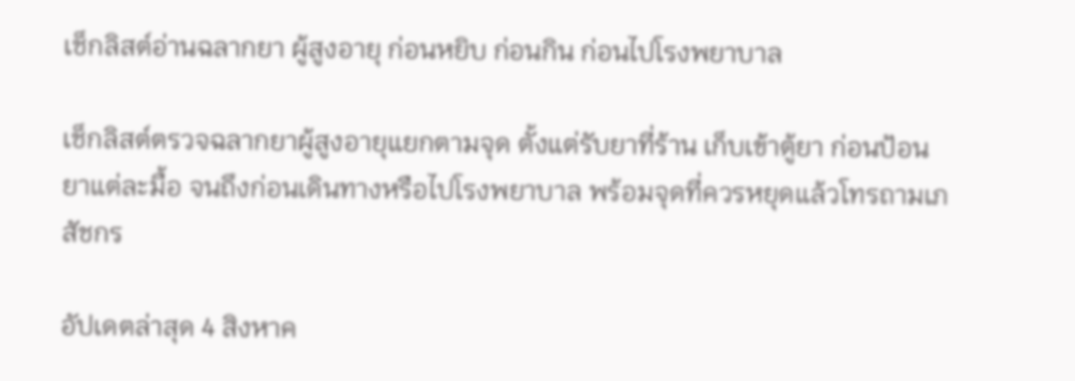เช็กลิสต์อ่านฉลากยา ผู้สูงอายุ ก่อนหยิบ ก่อนกิน ก่อนไปโรงพยาบาล

เช็กลิสต์ตรวจฉลากยาผู้สูงอายุแยกตามจุด ตั้งแต่รับยาที่ร้าน เก็บเข้าตู้ยา ก่อนป้อนยาแต่ละมื้อ จนถึงก่อนเดินทางหรือไปโรงพยาบาล พร้อมจุดที่ควรหยุดแล้วโทรถามเภสัชกร

อัปเดตล่าสุด 4 สิงหาค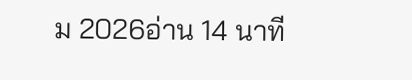ม 2026อ่าน 14 นาที